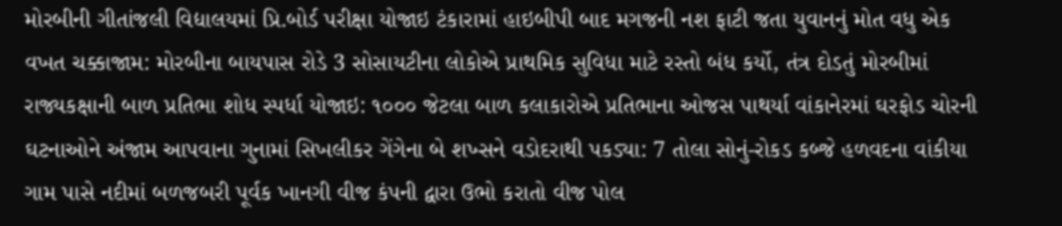મોરબીની ગીતાંજલી વિદ્યાલયમાં પ્રિ.બોર્ડ પરીક્ષા યોજાઇ ટંકારામાં હાઇબીપી બાદ મગજની નશ ફાટી જતા યુવાનનું મોત વધુ એક વખત ચક્કાજામ: મોરબીના બાયપાસ રોડે 3 સોસાયટીના લોકોએ પ્રાથમિક સુવિધા માટે રસ્તો બંધ કર્યો, તંત્ર દોડતું મોરબીમાં રાજ્યકક્ષાની બાળ પ્રતિભા શોધ સ્પર્ધા યોજાઇ: ૧૦૦૦ જેટલા બાળ કલાકારોએ પ્રતિભાના ઓજસ પાથર્યા વાંકાનેરમાં ઘરફોડ ચોરની ઘટનાઓને અંજામ આપવાના ગુનામાં સિખલીકર ગેંગેના બે શખ્સને વડોદરાથી પકડ્યા: 7 તોલા સોનું-રોકડ કબ્જે હળવદના વાંકીયા ગામ પાસે નદીમાં બળજબરી પૂર્વક ખાનગી વીજ કંપની દ્વારા ઉભો કરાતો વીજ પોલ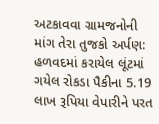અટકાવવા ગ્રામજનોની માંગ તેરા તુજકો અર્પણ: હળવદમાં કરાયેલ લૂંટમાં ગયેલ રોકડા પૈકીના 5.19 લાખ રૂપિયા વેપારીને પરત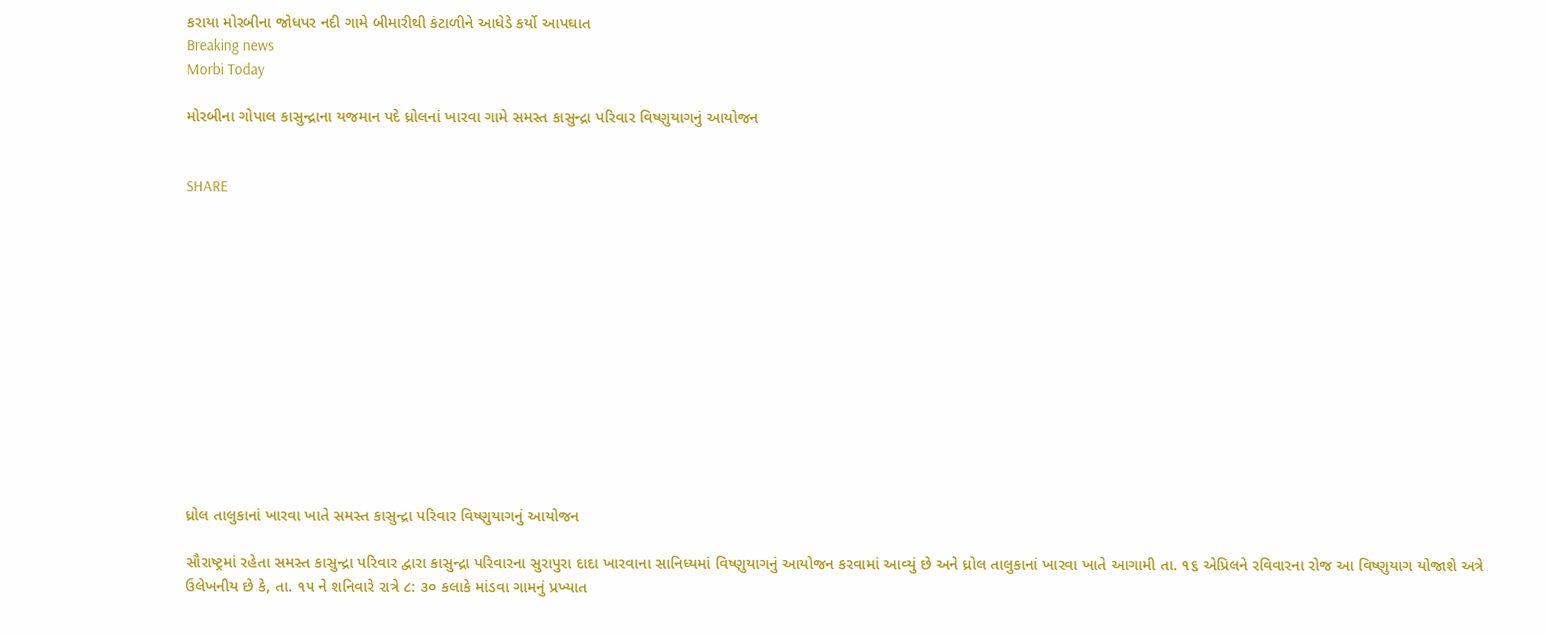કરાયા મોરબીના જોધપર નદી ગામે બીમારીથી કંટાળીને આધેડે કર્યો આપઘાત
Breaking news
Morbi Today

મોરબીના ગોપાલ કાસુન્દ્રાના યજમાન પદે ધ્રોલનાં ખારવા ગામે સમસ્ત કાસુન્દ્રા પરિવાર વિષ્ણુયાગનું આયોજન


SHARE













ધ્રોલ તાલુકાનાં ખારવા ખાતે સમસ્ત કાસુન્દ્રા પરિવાર વિષ્ણુયાગનું આયોજન

સૌરાષ્ટ્રમાં રહેતા સમસ્ત કાસુન્દ્રા પરિવાર દ્વારા કાસુન્દ્રા પરિવારના સુરાપુરા દાદા ખારવાના સાનિધ્યમાં વિષ્ણુયાગનું આયોજન કરવામાં આવ્યું છે અને ધ્રોલ તાલુકાનાં ખારવા ખાતે આગામી તા. ૧૬ એપ્રિલને રવિવારના રોજ આ વિષ્ણુયાગ યોજાશે અત્રે ઉલેખનીય છે કે, તા. ૧૫ ને શનિવારે રાત્રે ૮: ૩૦ કલાકે માંડવા ગામનું પ્રખ્યાત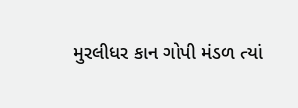મુરલીધર કાન ગોપી મંડળ ત્યાં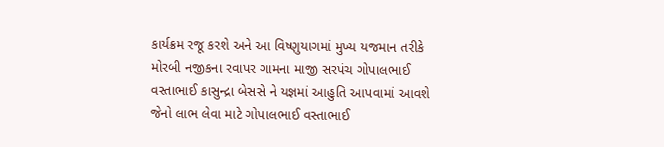કાર્યક્રમ રજૂ કરશે અને આ વિષ્ણુયાગમાં મુખ્ય યજમાન તરીકે મોરબી નજીકના રવાપર ગામના માજી સરપંચ ગોપાલભાઈ વસ્તાભાઈ કાસુન્દ્રા બેસસે ને યજ્ઞમાં આહુતિ આપવામાં આવશે જેનો લાભ લેવા માટે ગોપાલભાઈ વસ્તાભાઈ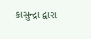કાસુન્દ્રા દ્વારા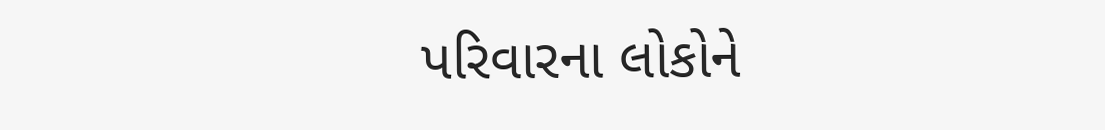પરિવારના લોકોને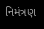નિમંત્રણ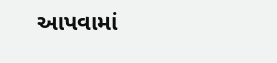આપવામાં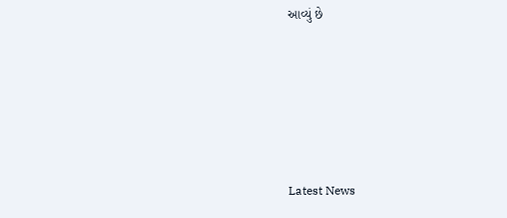આવ્યું છે






Latest News